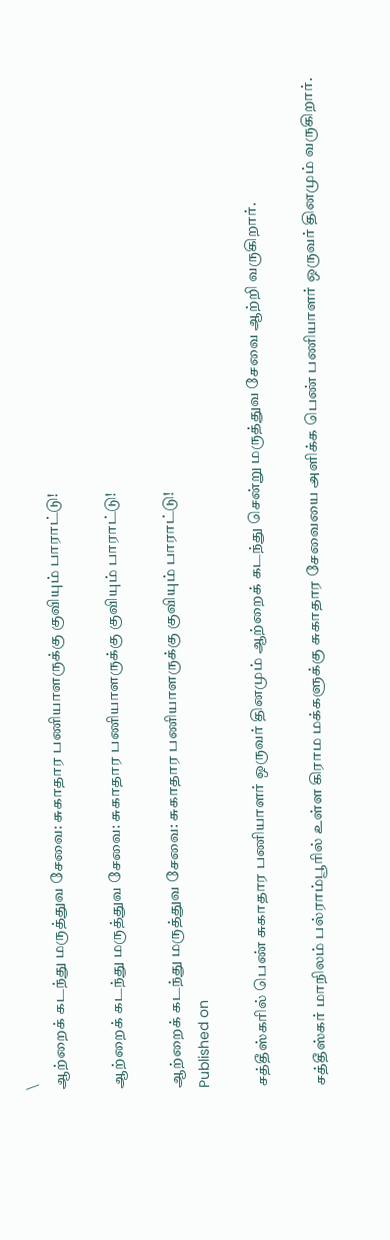\
ஆற்றைக் கடந்து மருத்துவ சேவை: சுகாதார பணியாளருக்கு குவியும் பாராட்டு!

ஆற்றைக் கடந்து மருத்துவ சேவை: சுகாதார பணியாளருக்கு குவியும் பாராட்டு!

ஆற்றைக் கடந்து மருத்துவ சேவை: சுகாதார பணியாளருக்கு குவியும் பாராட்டு!
Published on

சத்தீஸ்கரில் பெண் சுகாதார பணியாளர் ஒருவர் தினமும் ஆற்றைக் கடந்து சென்று மருத்துவ சேவை ஆற்றி வருகிறார்.

சத்தீஸ்கர் மாநிலம் பல்ராம்பூரில் உள்ள கிராம மக்களுக்கு சுகாதார சேவையை அளிக்க பெண் பணியாளர் ஒருவர் தினமும் வருகிறார்.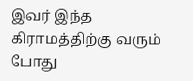இவர் இந்த கிராமத்திற்கு வரும் போது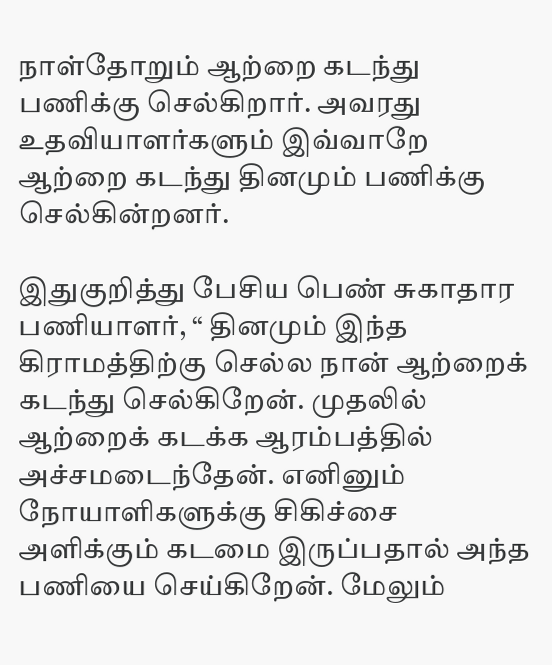நாள்தோறும் ஆற்றை கடந்து பணிக்கு செல்கிறார். அவரது உதவியாளர்களும் இவ்வாறே ஆற்றை கடந்து தினமும் பணிக்கு செல்கின்றனர்.

இதுகுறித்து பேசிய பெண் சுகாதார பணியாளர், “ தினமும் இந்த கிராமத்திற்கு செல்ல நான் ஆற்றைக் கடந்து செல்கிறேன். முதலில் ஆற்றைக் கடக்க ஆரம்பத்தில் அச்சமடைந்தேன். எனினும் நோயாளிகளுக்கு சிகிச்சை அளிக்கும் கடமை இருப்பதால் அந்த பணியை செய்கிறேன். மேலும்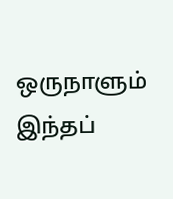ஒருநாளும் இந்தப்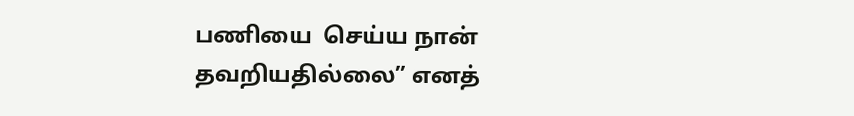பணியை  செய்ய நான் தவறியதில்லை” எனத்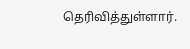தெரிவித்துள்ளார்.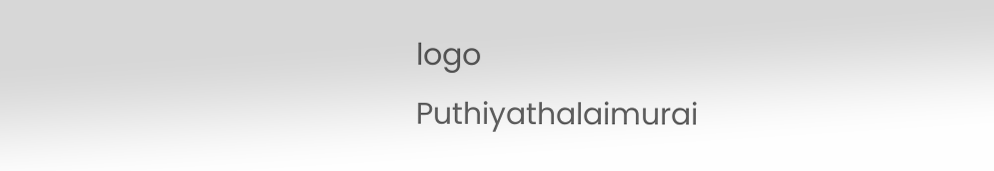logo
Puthiyathalaimurai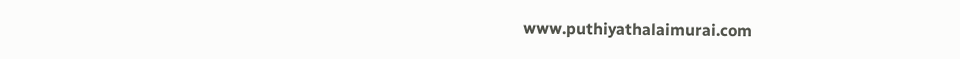www.puthiyathalaimurai.com